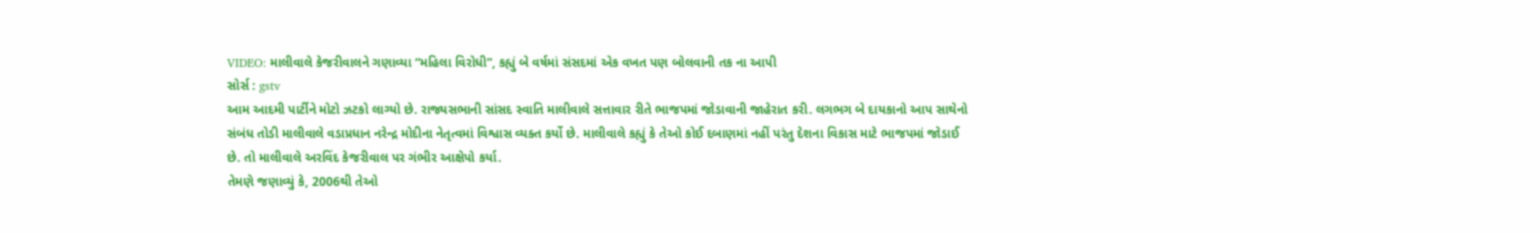VIDEO: માલીવાલે કેજરીવાલને ગણાવ્યા “મહિલા વિરોધી”, કહ્યું બે વર્ષમાં સંસદમાં એક વખત પણ બોલવાની તક ના આપી
સોર્સ : gstv
આમ આદમી પાર્ટીને મોટો ઝટકો લાગ્યો છે. રાજ્યસભાની સાંસદ સ્વાતિ માલીવાલે સત્તાવાર રીતે ભાજપમાં જોડાવાની જાહેરાત કરી. લગભગ બે દાયકાનો આપ સાથેનો સંબંધ તોડી માલીવાલે વડાપ્રધાન નરેન્દ્ર મોદીના નેતૃત્વમાં વિશ્વાસ વ્યક્ત કર્યો છે. માલીવાલે કહ્યું કે તેઓ કોઈ દબાણમાં નહીં પરંતુ દેશના વિકાસ માટે ભાજપમાં જોડાઈ છે. તો માલીવાલે અરવિંદ કેજરીવાલ પર ગંભીર આક્ષેપો કર્યા.
તેમણે જણાવ્યું કે, 2006થી તેઓ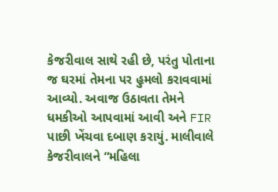કેજરીવાલ સાથે રહી છે, પરંતુ પોતાના જ ઘરમાં તેમના પર હુમલો કરાવવામાં આવ્યો. અવાજ ઉઠાવતા તેમને ધમકીઓ આપવામાં આવી અને FIR પાછી ખેંચવા દબાણ કરાયું. માલીવાલે કેજરીવાલને “મહિલા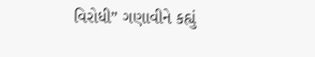વિરોધી” ગણાવીને કહ્યું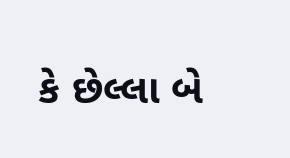કે છેલ્લા બે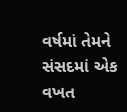વર્ષમાં તેમને સંસદમાં એક વખત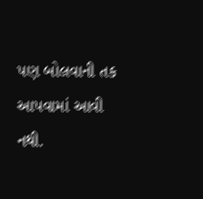પણ બોલવાની તક આપવામાં આવી નથી.